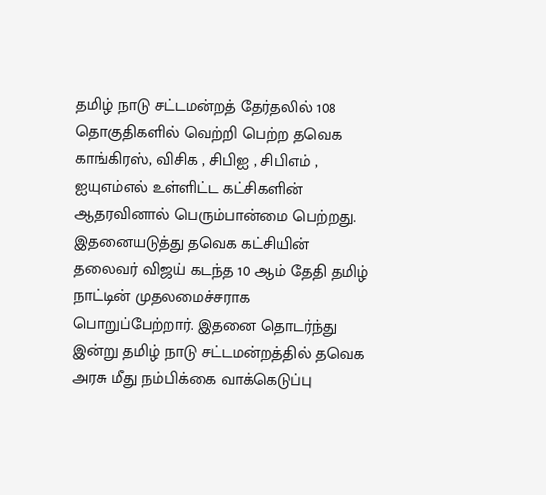தமிழ் நாடு சட்டமன்றத் தேர்தலில் 108 தொகுதிகளில் வெற்றி பெற்ற தவெக காங்கிரஸ், விசிக , சிபிஐ , சிபிஎம் , ஐயுஎம்எல் உள்ளிட்ட கட்சிகளின் ஆதரவினால் பெரும்பான்மை பெற்றது. இதனையடுத்து தவெக கட்சியின் தலைவர் விஜய் கடந்த 10 ஆம் தேதி தமிழ் நாட்டின் முதலமைச்சராக பொறுப்பேற்றார். இதனை தொடர்ந்து இன்று தமிழ் நாடு சட்டமன்றத்தில் தவெக அரசு மீது நம்பிக்கை வாக்கெடுப்பு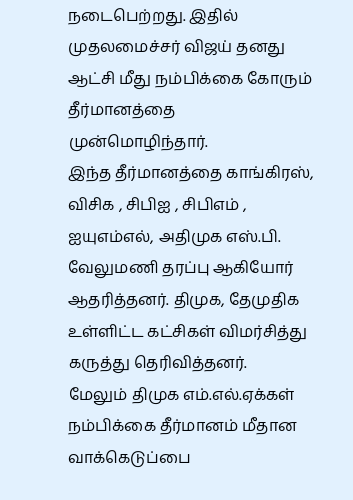நடைபெற்றது. இதில் முதலமைச்சர் விஜய் தனது ஆட்சி மீது நம்பிக்கை கோரும் தீர்மானத்தை முன்மொழிந்தார்.
இந்த தீர்மானத்தை காங்கிரஸ், விசிக , சிபிஐ , சிபிஎம் , ஐயுஎம்எல், அதிமுக எஸ்.பி. வேலுமணி தரப்பு ஆகியோர் ஆதரித்தனர். திமுக, தேமுதிக உள்ளிட்ட கட்சிகள் விமர்சித்து கருத்து தெரிவித்தனர்.
மேலும் திமுக எம்.எல்.ஏக்கள் நம்பிக்கை தீர்மானம் மீதான வாக்கெடுப்பை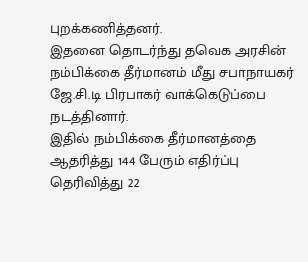புறக்கணித்தனர்.
இதனை தொடர்ந்து தவெக அரசின் நம்பிக்கை தீர்மானம் மீது சபாநாயகர் ஜே.சி.டி பிரபாகர் வாக்கெடுப்பை நடத்தினார்.
இதில் நம்பிக்கை தீர்மானத்தை ஆதரித்து 144 பேரும் எதிர்ப்பு தெரிவித்து 22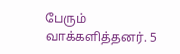பேரும் வாக்களித்தனர். 5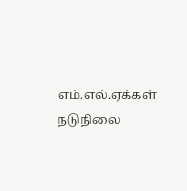எம்.எல்.ஏக்கள் நடுநிலை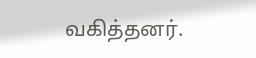வகித்தனர்.